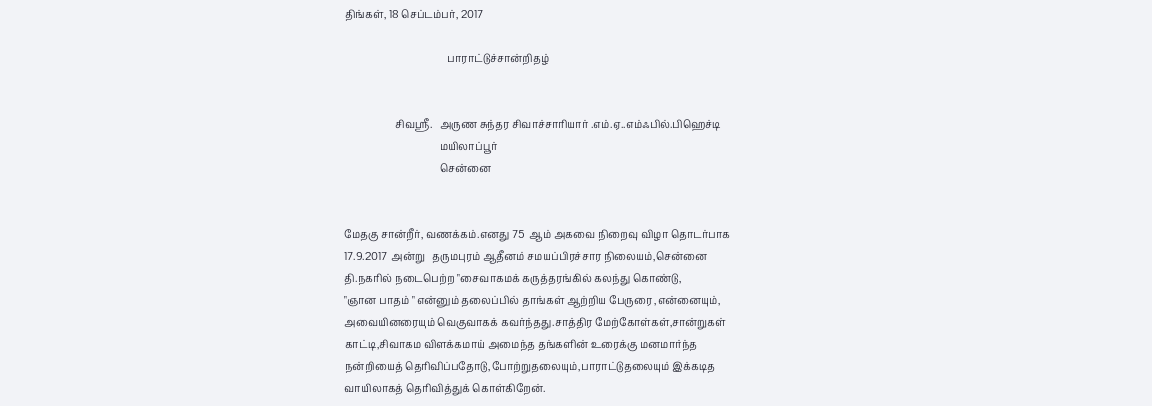திங்கள், 18 செப்டம்பர், 2017

                                         பாராட்டுச்சான்றிதழ்


                    சிவஸ்ரீ.   அருண சுந்தர சிவாச்சாரியார் .எம்.ஏ..எம்ஃபில்.பிஹெச்டி
                                      மயிலாப்பூர்
                                      சென்னை


மேதகு சான்றீர், வணக்கம்.எனது 75  ஆம் அகவை நிறைவு விழா தொடர்பாக
17.9.2017 அன்று   தருமபுரம் ஆதீனம் சமயப்பிரச்சார நிலையம்,சென்னை
தி.நகரில் நடைபெற்ற "சைவாகமக் கருத்தரங்கில் கலந்து கொண்டு,
"ஞான பாதம் " என்னும் தலைப்பில் தாங்கள் ஆற்றிய பேருரை ,என்னையும்,
அவையினரையும் வெகுவாகக் கவர்ந்தது.சாத்திர மேற்கோள்கள்,சான்றுகள்
காட்டி,சிவாகம விளக்கமாய் அமைந்த தங்களின் உரைக்கு மனமார்ந்த
நன்றியைத் தெரிவிப்பதோடு,போற்றுதலையும்,பாராட்டுதலையும் இக்கடித
வாயிலாகத் தெரிவித்துக் கொள்கிறேன்.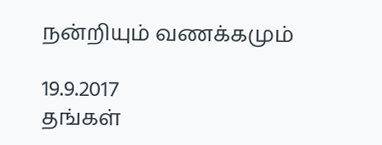நன்றியும் வணக்கமும்

19.9.2017                                                                                                            தங்கள்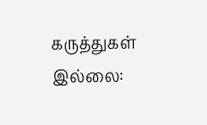கருத்துகள் இல்லை: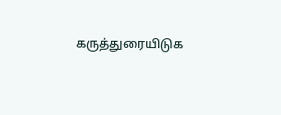கருத்துரையிடுக